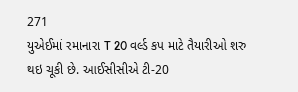271
યુએઈમાં રમાનારા T 20 વર્લ્ડ કપ માટે તૈયારીઓ શરુ થઇ ચૂકી છે. આઈસીસીએ ટી-20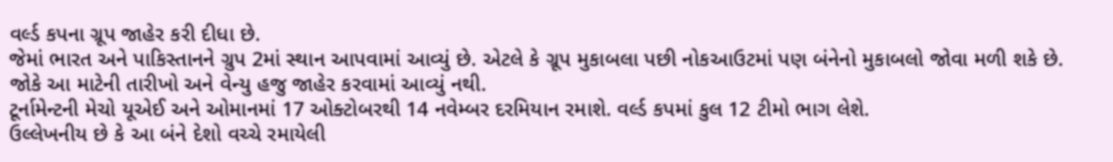વર્લ્ડ કપના ગ્રૂપ જાહેર કરી દીધા છે.
જેમાં ભારત અને પાકિસ્તાનને ગ્રુપ 2માં સ્થાન આપવામાં આવ્યું છે. એટલે કે ગ્રૂપ મુકાબલા પછી નોકઆઉટમાં પણ બંનેનો મુકાબલો જોવા મળી શકે છે.
જોકે આ માટેની તારીખો અને વેન્યુ હજુ જાહેર કરવામાં આવ્યું નથી.
ટૂર્નામેન્ટની મેચો યૂએઈ અને ઓમાનમાં 17 ઓક્ટોબરથી 14 નવેમ્બર દરમિયાન રમાશે. વર્લ્ડ કપમાં કુલ 12 ટીમો ભાગ લેશે.
ઉલ્લેખનીય છે કે આ બંને દેશો વચ્ચે રમાયેલી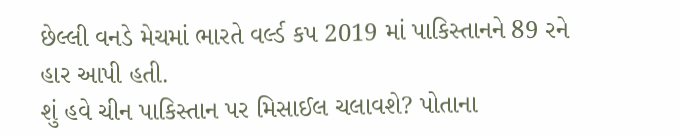છેલ્લી વનડે મેચમાં ભારતે વર્લ્ડ કપ 2019 માં પાકિસ્તાનને 89 રને હાર આપી હતી.
શું હવે ચીન પાકિસ્તાન પર મિસાઈલ ચલાવશે? પોતાના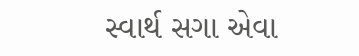સ્વાર્થ સગા એવા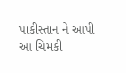પાકીસ્તાન ને આપી આ ચિમકી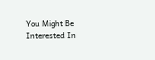You Might Be Interested In